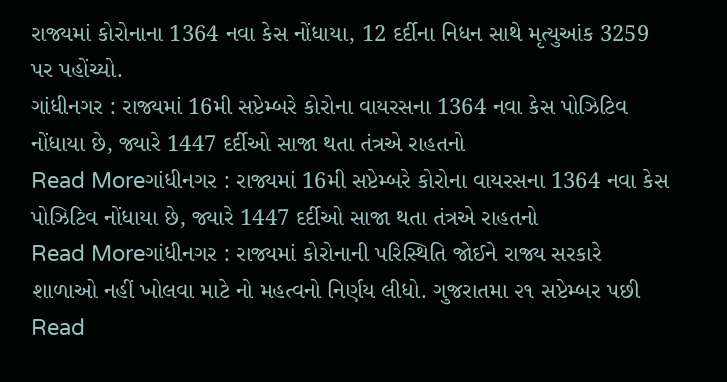રાજ્યમાં કોરોનાના 1364 નવા કેસ નોંધાયા, 12 દર્દીના નિધન સાથે મૃત્યુઆંક 3259 પર પહોંચ્યો.
ગાંધીનગર : રાજ્યમાં 16મી સપ્ટેમ્બરે કોરોના વાયરસના 1364 નવા કેસ પોઝિટિવ નોંધાયા છે, જ્યારે 1447 દર્દીઓ સાજા થતા તંત્રએ રાહતનો
Read Moreગાંધીનગર : રાજ્યમાં 16મી સપ્ટેમ્બરે કોરોના વાયરસના 1364 નવા કેસ પોઝિટિવ નોંધાયા છે, જ્યારે 1447 દર્દીઓ સાજા થતા તંત્રએ રાહતનો
Read Moreગાંધીનગર : રાજ્યમાં કોરોનાની પરિસ્થિતિ જોઈને રાજ્ય સરકારે શાળાઓ નહીં ખોલવા માટે નો મહત્વનો નિર્ણય લીધો. ગુજરાતમા ૨૧ સપ્ટેમ્બર પછી
Read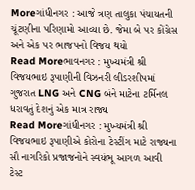Moreગાંધીનગર : આજે ત્રણ તાલુકા પંચાયતની ચૂંટણીના પરિણામો આવ્યા છે. જેમા બે પર કોંગ્રેસ અને એક પર ભાજપનો વિજય થયો
Read Moreભાવનગર : મુખ્યમંત્રી શ્રી વિજયભાઇ રૂપાણીની વિઝનરી લીડરશીપમાં ગુજરાત LNG અને CNG બંને માટેના ટર્મિનલ ધરાવતું દેશનું એક માત્ર રાજ્ય
Read Moreગાંધીનગર : મુખ્યમંત્રી શ્રી વિજયભાઇ રૂપાણીએ કોરોના ટેસ્ટીંગ માટે રાજ્યના સૌ નાગરિકો પ્રજાજનોને સ્વયંભૂ આગળ આવી ટેસ્ટ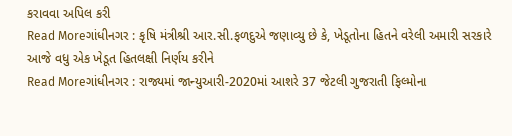કરાવવા અપિલ કરી
Read Moreગાંધીનગર : કૃષિ મંત્રીશ્રી આર.સી.ફળદુએ જણાવ્યુ છે કે, ખેડૂતોના હિતને વરેલી અમારી સરકારે આજે વધુ એક ખેડૂત હિતલક્ષી નિર્ણય કરીને
Read Moreગાંધીનગર : રાજ્યમાં જાન્યુઆરી-2020માં આશરે 37 જેટલી ગુજરાતી ફિલ્મોના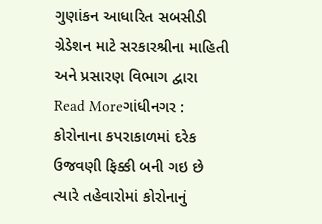ગુણાંકન આધારિત સબસીડી ગ્રેડેશન માટે સરકારશ્રીના માહિતી અને પ્રસારણ વિભાગ દ્વારા
Read Moreગાંધીનગર : કોરોનાના કપરાકાળમાં દરેક ઉજવણી ફિક્કી બની ગઇ છે ત્યારે તહેવારોમાં કોરોનાનું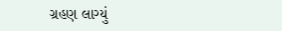ગ્રહણ લાગ્યું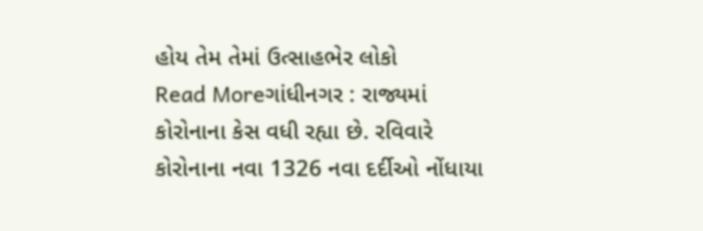હોય તેમ તેમાં ઉત્સાહભેર લોકો
Read Moreગાંધીનગર : રાજ્યમાં કોરોનાના કેસ વધી રહ્યા છે. રવિવારે કોરોનાના નવા 1326 નવા દર્દીઓ નોંધાયા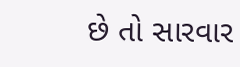છે તો સારવાર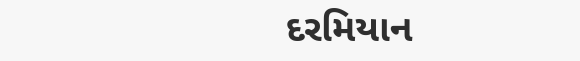દરમિયાન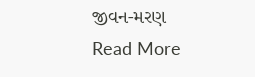જીવન-મરણ
Read More